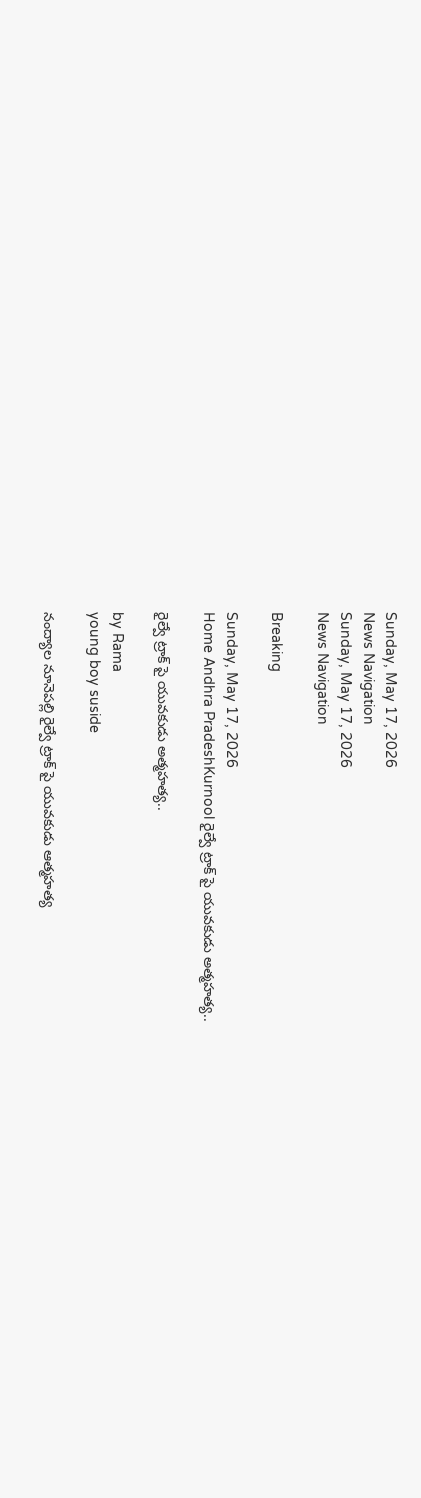Sunday, May 17, 2026
News Navigation
Sunday, May 17, 2026
News Navigation

Breaking

Sunday, May 17, 2026
Home Andhra PradeshKurnool రైల్వే ట్రాక్ పై యువకుడు అత్మహత్య..

రైల్వే ట్రాక్ పై యువకుడు అత్మహత్య..

by Rama
young boy suside

నంద్యాల నూనెపల్లి రైల్వే ట్రాక్ పై యువకుడు ఆత్మహత్య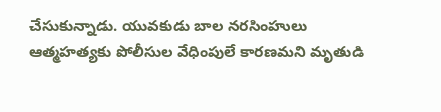చేసుకున్నాడు. యువకుడు బాల నరసింహులు ఆత్మహత్యకు పోలీసుల వేధింపులే కారణమని మృతుడి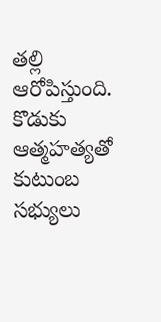తల్లి ఆరోపిస్తుంది. కొడుకు ఆత్మహత్యతో కుటుంబ సభ్యులు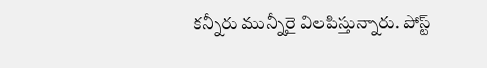కన్నీరు మున్నీరై విలపిస్తున్నారు. పోస్ట్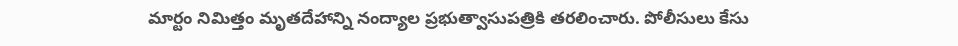మార్టం నిమిత్తం మృతదేహాన్ని నంద్యాల ప్రభుత్వాసుపత్రికి తరలించారు. పోలీసులు కేసు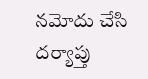నమోదు చేసి దర్యాప్తు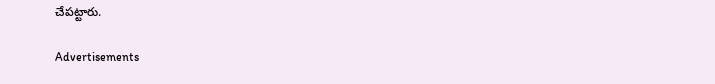చేపట్టారు.

Advertisements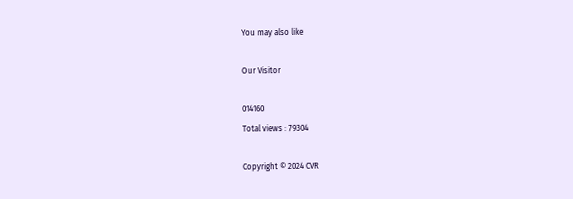You may also like

Our Visitor

014160
Total views : 79304

Copyright © 2024 CVR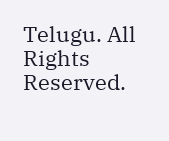Telugu. All Rights Reserved.